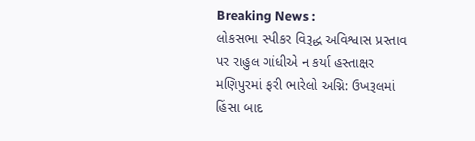Breaking News :
લોકસભા સ્પીકર વિરૂદ્ધ અવિશ્વાસ પ્રસ્તાવ પર રાહુલ ગાંધીએ ન કર્યા હસ્તાક્ષર મણિપુરમાં ફરી ભારેલો અગ્નિ: ઉખરૂલમાં હિંસા બાદ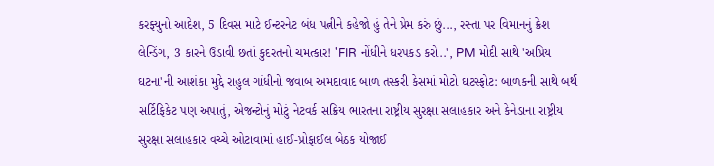કરફ્યુનો આદેશ, 5 દિવસ માટે ઈન્ટરનેટ બંધ પત્નીને કહેજો હું તેને પ્રેમ કરું છું..., રસ્તા પર વિમાનનું ક્રેશ લેન્ડિંગ, 3 કારને ઉડાવી છતાં કુદરતનો ચમત્કાર! 'FIR નોંધીને ધરપકડ કરો..', PM મોદી સાથે 'અપ્રિય ઘટના'ની આશંકા મુદ્દે રાહુલ ગાંધીનો જવાબ અમદાવાદ બાળ તસ્કરી કેસમાં મોટો ઘટસ્ફોટ: બાળકની સાથે બર્થ સર્ટિફિકેટ પણ અપાતું, એજન્ટોનું મોટું નેટવર્ક સક્રિય ભારતના રાષ્ટ્રીય સુરક્ષા સલાહકાર અને કેનેડાના રાષ્ટ્રીય સુરક્ષા સલાહકાર વચ્ચે ઓટાવામાં હાઈ-પ્રોફાઈલ બેઠક યોજાઈ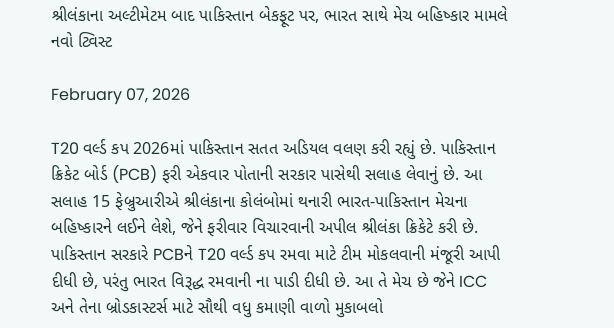શ્રીલંકાના અલ્ટીમેટમ બાદ પાકિસ્તાન બેકફૂટ પર, ભારત સાથે મેચ બહિષ્કાર મામલે નવો ટ્વિસ્ટ

February 07, 2026

T20 વર્લ્ડ કપ 2026માં પાકિસ્તાન સતત અડિયલ વલણ કરી રહ્યું છે. પાકિસ્તાન ક્રિકેટ બોર્ડ (PCB) ફરી એકવાર પોતાની સરકાર પાસેથી સલાહ લેવાનું છે. આ સલાહ 15 ફેબ્રુઆરીએ શ્રીલંકાના કોલંબોમાં થનારી ભારત-પાકિસ્તાન મેચના બહિષ્કારને લઈને લેશે, જેને ફરીવાર વિચારવાની અપીલ શ્રીલંકા ક્રિકેટે કરી છે. પાકિસ્તાન સરકારે PCBને T20 વર્લ્ડ કપ રમવા માટે ટીમ મોકલવાની મંજૂરી આપી દીધી છે, પરંતુ ભારત વિરૂદ્ધ રમવાની ના પાડી દીધી છે. આ તે મેચ છે જેને ICC અને તેના બ્રોડકાસ્ટર્સ માટે સૌથી વધુ કમાણી વાળો મુકાબલો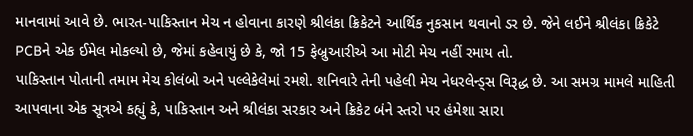માનવામાં આવે છે. ભારત-પાકિસ્તાન મેચ ન હોવાના કારણે શ્રીલંકા ક્રિકેટને આર્થિક નુકસાન થવાનો ડર છે. જેને લઈને શ્રીલંકા ક્રિકેટે PCBને એક ઈમેલ મોકલ્યો છે, જેમાં કહેવાયું છે કે, જો 15 ફેબ્રુઆરીએ આ મોટી મેચ નહીં રમાય તો.
પાકિસ્તાન પોતાની તમામ મેચ કોલંબો અને પલ્લેકેલેમાં રમશે. શનિવારે તેની પહેલી મેચ નેધરલેન્ડ્સ વિરૂદ્ધ છે. આ સમગ્ર મામલે માહિતી આપવાના એક સૂત્રએ કહ્યું કે, પાકિસ્તાન અને શ્રીલંકા સરકાર અને ક્રિકેટ બંને સ્તરો પર હંમેશા સારા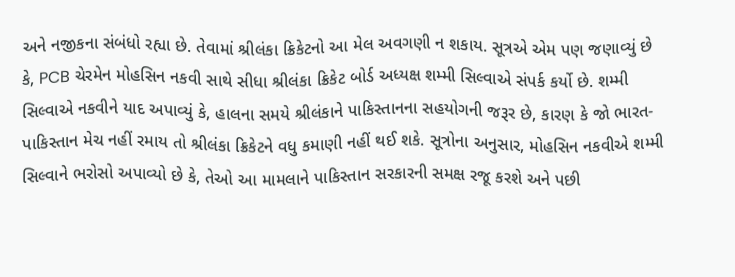અને નજીકના સંબંધો રહ્યા છે. તેવામાં શ્રીલંકા ક્રિકેટનો આ મેલ અવગણી ન શકાય. સૂત્રએ એમ પણ જણાવ્યું છે કે, PCB ચેરમેન મોહસિન નકવી સાથે સીધા શ્રીલંકા ક્રિકેટ બોર્ડ અધ્યક્ષ શમ્મી સિલ્વાએ સંપર્ક કર્યો છે. શમ્મી સિલ્વાએ નકવીને યાદ અપાવ્યું કે, હાલના સમયે શ્રીલંકાને પાકિસ્તાનના સહયોગની જરૂર છે, કારણ કે જો ભારત-પાકિસ્તાન મેચ નહીં રમાય તો શ્રીલંકા ક્રિકેટને વધુ કમાણી નહીં થઈ શકે. સૂત્રોના અનુસાર, મોહસિન નકવીએ શમ્મી સિલ્વાને ભરોસો અપાવ્યો છે કે, તેઓ આ મામલાને પાકિસ્તાન સરકારની સમક્ષ રજૂ કરશે અને પછી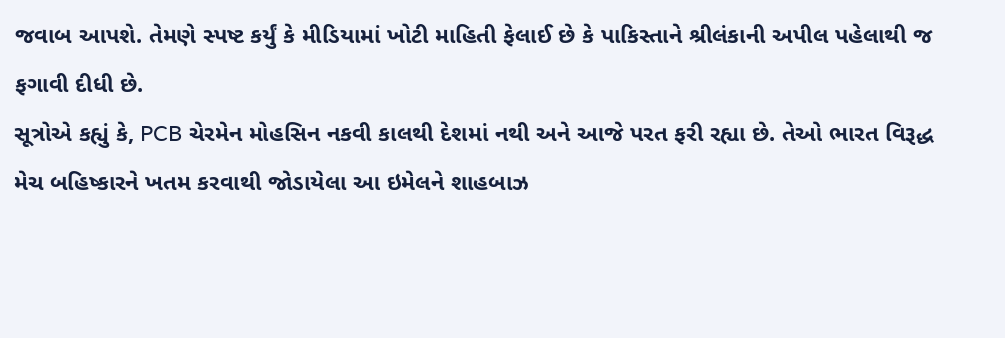જવાબ આપશે. તેમણે સ્પષ્ટ કર્યું કે મીડિયામાં ખોટી માહિતી ફેલાઈ છે કે પાકિસ્તાને શ્રીલંકાની અપીલ પહેલાથી જ ફગાવી દીધી છે.
સૂત્રોએ કહ્યું કે, PCB ચેરમેન મોહસિન નકવી કાલથી દેશમાં નથી અને આજે પરત ફરી રહ્યા છે. તેઓ ભારત વિરૂદ્ધ મેચ બહિષ્કારને ખતમ કરવાથી જોડાયેલા આ ઇમેલને શાહબાઝ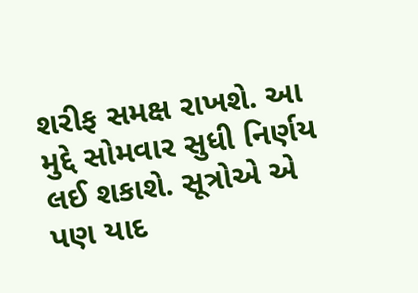શરીફ સમક્ષ રાખશે. આ મુદ્દે સોમવાર સુધી નિર્ણય લઈ શકાશે. સૂત્રોએ એ પણ યાદ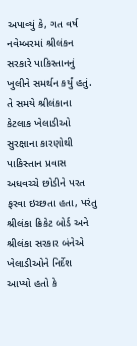અપાવ્યું કે, ગત વર્ષ નવેમ્બરમાં શ્રીલંકન સરકારે પાકિસ્તાનનું ખુલીને સમર્થન કર્યું હતું. તે સમયે શ્રીલંકાના કેટલાક ખેલાડીઓ સુરક્ષાના કારણોથી પાકિસ્તાન પ્રવાસ અધવચ્ચે છોડીને પરત ફરવા ઇચ્છતા હતા, પરંતુ શ્રીલંકા ક્રિકેટ બોર્ડ અને શ્રીલંકા સરકાર બંનેએ ખેલાડીઓને નિર્દેશ આપ્યો હતો કે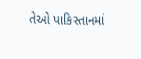તેઓ પાકિસ્તાનમાં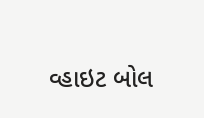વ્હાઇટ બોલ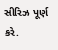સીરિઝ પૂર્ણ કરે.